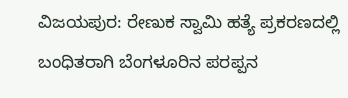ವಿಜಯಪುರ: ರೇಣುಕ ಸ್ವಾಮಿ ಹತ್ಯೆ ಪ್ರಕರಣದಲ್ಲಿ ಬಂಧಿತರಾಗಿ ಬೆಂಗಳೂರಿನ ಪರಪ್ಪನ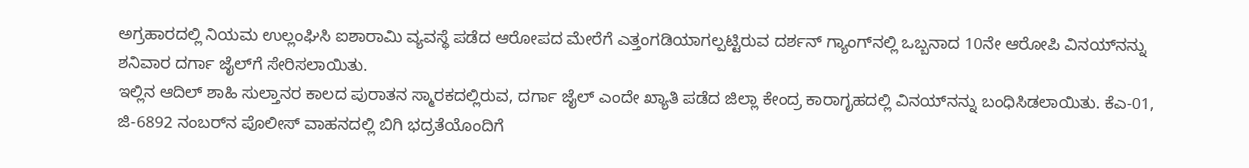ಅಗ್ರಹಾರದಲ್ಲಿ ನಿಯಮ ಉಲ್ಲಂಘಿಸಿ ಐಶಾರಾಮಿ ವ್ಯವಸ್ಥೆ ಪಡೆದ ಆರೋಪದ ಮೇರೆಗೆ ಎತ್ತಂಗಡಿಯಾಗಲ್ಪಟ್ಟಿರುವ ದರ್ಶನ್ ಗ್ಯಾಂಗ್‌ನಲ್ಲಿ ಒಬ್ಬನಾದ 10ನೇ ಆರೋಪಿ ವಿನಯ್‌ನನ್ನು ಶನಿವಾರ ದರ್ಗಾ ಜೈಲ್‌ಗೆ ಸೇರಿಸಲಾಯಿತು.
ಇಲ್ಲಿನ ಆದಿಲ್ ಶಾಹಿ ಸುಲ್ತಾನರ ಕಾಲದ ಪುರಾತನ ಸ್ಮಾರಕದಲ್ಲಿರುವ, ದರ್ಗಾ ಜೈಲ್ ಎಂದೇ ಖ್ಯಾತಿ ಪಡೆದ ಜಿಲ್ಲಾ ಕೇಂದ್ರ ಕಾರಾಗೃಹದಲ್ಲಿ ವಿನಯ್‌ನನ್ನು ಬಂಧಿಸಿಡಲಾಯಿತು. ಕೆಎ-01, ಜಿ-6892 ನಂಬರ್‌ನ ಪೊಲೀಸ್ ವಾಹನದಲ್ಲಿ ಬಿಗಿ ಭದ್ರತೆಯೊಂದಿಗೆ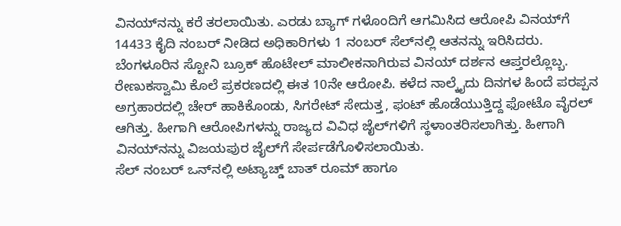ವಿನಯ್‌ನನ್ನು ಕರೆ ತರಲಾಯಿತು. ಎರಡು ಬ್ಯಾಗ್ ಗಳೊಂದಿಗೆ ಆಗಮಿಸಿದ ಆರೋಪಿ ವಿನಯ್‌ಗೆ 14433 ಕೈದಿ ನಂಬರ್ ನೀಡಿದ ಅಧಿಕಾರಿಗಳು 1 ನಂಬರ್ ಸೆಲ್‌ನಲ್ಲಿ ಆತನನ್ನು ಇರಿಸಿದರು.
ಬೆಂಗಳೂರಿನ ಸ್ಟೋನಿ ಬ್ರೂಕ್ ಹೊಟೇಲ್ ಮಾಲೀಕನಾಗಿರುವ ವಿನಯ್ ದರ್ಶನ ಆಪ್ತರಲ್ಲೊಬ್ಬ. ರೇಣುಕಸ್ವಾಮಿ ಕೊಲೆ ಪ್ರಕರಣದಲ್ಲಿ ಈತ 10ನೇ ಆರೋಪಿ. ಕಳೆದ ನಾಲ್ಕೈದು ದಿನಗಳ ಹಿಂದೆ ಪರಪ್ಪನ ಅಗ್ರಹಾರದಲ್ಲಿ ಚೇರ್ ಹಾಕಿಕೊಂಡು, ಸಿಗರೇಟ್ ಸೇದುತ್ತ, ಫಂಟ್ ಹೊಡೆಯುತ್ತಿದ್ದ ಫೋಟೊ ವೈರಲ್ ಆಗಿತ್ತು. ಹೀಗಾಗಿ ಆರೋಪಿಗಳನ್ನು ರಾಜ್ಯದ ವಿವಿಧ ಜೈಲ್‌ಗಳಿಗೆ ಸ್ಥಳಾಂತರಿಸಲಾಗಿತ್ತು. ಹೀಗಾಗಿ ವಿನಯ್‌ನನ್ನು ವಿಜಯಪುರ ಜೈಲ್‌ಗೆ ಸೇರ್ಪಡೆಗೊಳಿಸಲಾಯಿತು.
ಸೆಲ್ ನಂಬರ್ ಒನ್‌ನಲ್ಲಿ ಅಟ್ಯಾಚ್ಡ್ ಬಾತ್ ರೂಮ್ ಹಾಗೂ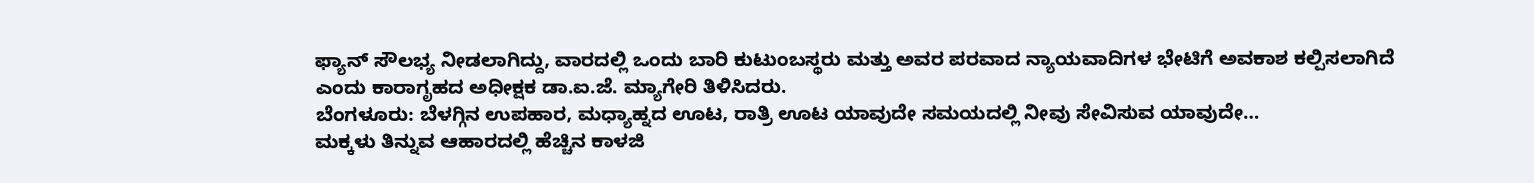ಫ್ಯಾನ್ ಸೌಲಭ್ಯ ನೀಡಲಾಗಿದ್ದು, ವಾರದಲ್ಲಿ ಒಂದು ಬಾರಿ ಕುಟುಂಬಸ್ಥರು ಮತ್ತು ಅವರ ಪರವಾದ ನ್ಯಾಯವಾದಿಗಳ ಭೇಟಿಗೆ ಅವಕಾಶ ಕಲ್ಪಿಸಲಾಗಿದೆ ಎಂದು ಕಾರಾಗೃಹದ ಅಧೀಕ್ಷಕ ಡಾ.ಐ.ಜೆ. ಮ್ಯಾಗೇರಿ ತಿಳಿಸಿದರು.
ಬೆಂಗಳೂರು: ಬೆಳಗ್ಗಿನ ಉಪಹಾರ, ಮಧ್ಯಾಹ್ನದ ಊಟ, ರಾತ್ರಿ ಊಟ ಯಾವುದೇ ಸಮಯದಲ್ಲಿ ನೀವು ಸೇವಿಸುವ ಯಾವುದೇ…
ಮಕ್ಕಳು ತಿನ್ನುವ ಆಹಾರದಲ್ಲಿ ಹೆಚ್ಚಿನ ಕಾಳಜಿ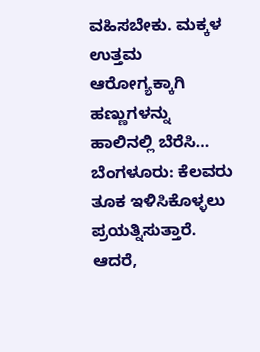ವಹಿಸಬೇಕು. ಮಕ್ಕಳ ಉತ್ತಮ ಆರೋಗ್ಯಕ್ಕಾಗಿ ಹಣ್ಣುಗಳನ್ನು ಹಾಲಿನಲ್ಲಿ ಬೆರೆಸಿ…
ಬೆಂಗಳೂರು: ಕೆಲವರು ತೂಕ ಇಳಿಸಿಕೊಳ್ಳಲು ಪ್ರಯತ್ನಿಸುತ್ತಾರೆ. ಆದರೆ,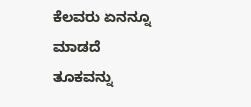ಕೆಲವರು ಏನನ್ನೂ ಮಾಡದೆ ತೂಕವನ್ನು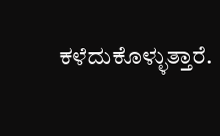ಕಳೆದುಕೊಳ್ಳುತ್ತಾರೆ.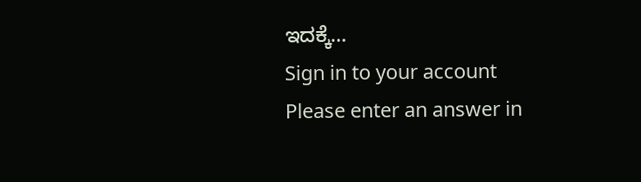ಇದಕ್ಕೆ…
Sign in to your account
Please enter an answer in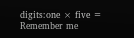digits:one × five =
Remember me